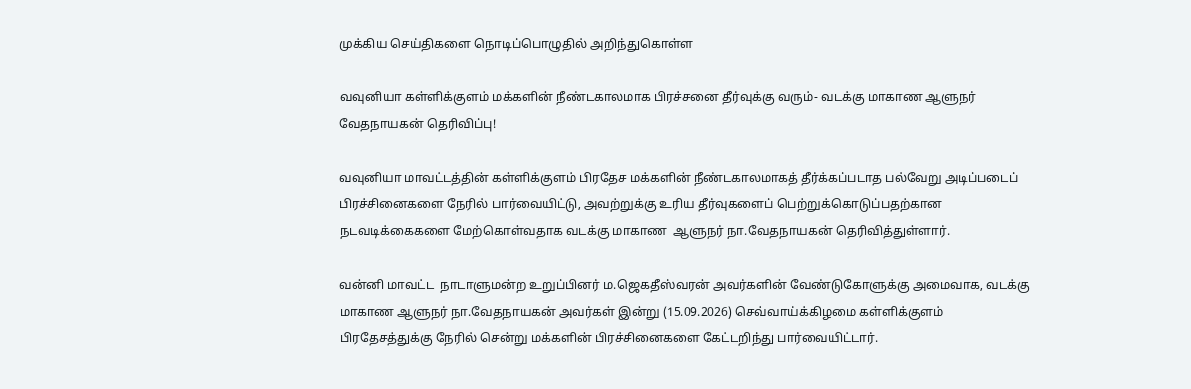முக்கிய செய்திகளை நொடிப்பொழுதில் அறிந்துகொள்ள

வவுனியா கள்ளிக்குளம் மக்களின் நீண்டகாலமாக பிரச்சனை தீர்வுக்கு வரும்- வடக்கு மாகாண ஆளுநர் வேதநாயகன் தெரிவிப்பு!

வவுனியா மாவட்டத்தின் கள்ளிக்குளம் பிரதேச மக்களின் நீண்டகாலமாகத் தீர்க்கப்படாத பல்வேறு அடிப்படைப் பிரச்சினைகளை நேரில் பார்வையிட்டு, அவற்றுக்கு உரிய தீர்வுகளைப் பெற்றுக்கொடுப்பதற்கான நடவடிக்கைகளை மேற்கொள்வதாக வடக்கு மாகாண  ஆளுநர் நா.வேதநாயகன் தெரிவித்துள்ளார்.

வன்னி மாவட்ட  நாடாளுமன்ற உறுப்பினர் ம.ஜெகதீஸ்வரன் அவர்களின் வேண்டுகோளுக்கு அமைவாக, வடக்கு மாகாண ஆளுநர் நா.வேதநாயகன் அவர்கள் இன்று (15.09.2026) செவ்வாய்க்கிழமை கள்ளிக்குளம் பிரதேசத்துக்கு நேரில் சென்று மக்களின் பிரச்சினைகளை கேட்டறிந்து பார்வையிட்டார்.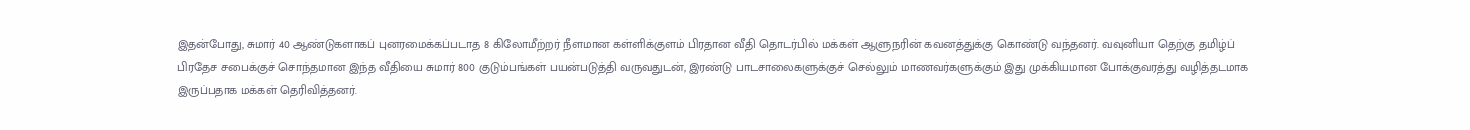இதன்போது, சுமார் 40 ஆண்டுகளாகப் புனரமைக்கப்படாத 8 கிலோமீற்றர் நீளமான கள்ளிக்குளம் பிரதான வீதி தொடர்பில் மக்கள் ஆளுநரின் கவனத்துக்கு கொண்டு வந்தனர். வவுனியா தெற்கு தமிழ்ப் பிரதேச சபைக்குச் சொந்தமான இந்த வீதியை சுமார் 800 குடும்பங்கள் பயன்படுத்தி வருவதுடன், இரண்டு பாடசாலைகளுக்குச் செல்லும் மாணவர்களுக்கும் இது முக்கியமான போக்குவரத்து வழித்தடமாக இருப்பதாக மக்கள் தெரிவித்தனர்.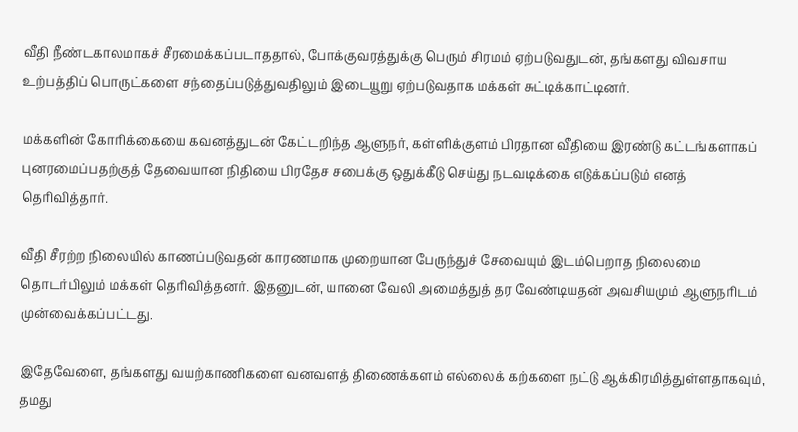வீதி நீண்டகாலமாகச் சீரமைக்கப்படாததால், போக்குவரத்துக்கு பெரும் சிரமம் ஏற்படுவதுடன், தங்களது விவசாய உற்பத்திப் பொருட்களை சந்தைப்படுத்துவதிலும் இடையூறு ஏற்படுவதாக மக்கள் சுட்டிக்காட்டினர்.

மக்களின் கோரிக்கையை கவனத்துடன் கேட்டறிந்த ஆளுநர், கள்ளிக்குளம் பிரதான வீதியை இரண்டு கட்டங்களாகப் புனரமைப்பதற்குத் தேவையான நிதியை பிரதேச சபைக்கு ஒதுக்கீடு செய்து நடவடிக்கை எடுக்கப்படும் எனத் தெரிவித்தார்.

வீதி சீரற்ற நிலையில் காணப்படுவதன் காரணமாக முறையான பேருந்துச் சேவையும் இடம்பெறாத நிலைமை தொடர்பிலும் மக்கள் தெரிவித்தனர். இதனுடன், யானை வேலி அமைத்துத் தர வேண்டியதன் அவசியமும் ஆளுநரிடம் முன்வைக்கப்பட்டது.

இதேவேளை, தங்களது வயற்காணிகளை வனவளத் திணைக்களம் எல்லைக் கற்களை நட்டு ஆக்கிரமித்துள்ளதாகவும், தமது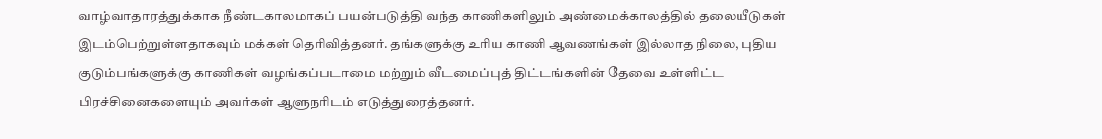வாழ்வாதாரத்துக்காக நீண்டகாலமாகப் பயன்படுத்தி வந்த காணிகளிலும் அண்மைக்காலத்தில் தலையீடுகள் இடம்பெற்றுள்ளதாகவும் மக்கள் தெரிவித்தனர். தங்களுக்கு உரிய காணி ஆவணங்கள் இல்லாத நிலை, புதிய குடும்பங்களுக்கு காணிகள் வழங்கப்படாமை மற்றும் வீடமைப்புத் திட்டங்களின் தேவை உள்ளிட்ட பிரச்சினைகளையும் அவர்கள் ஆளுநரிடம் எடுத்துரைத்தனர்.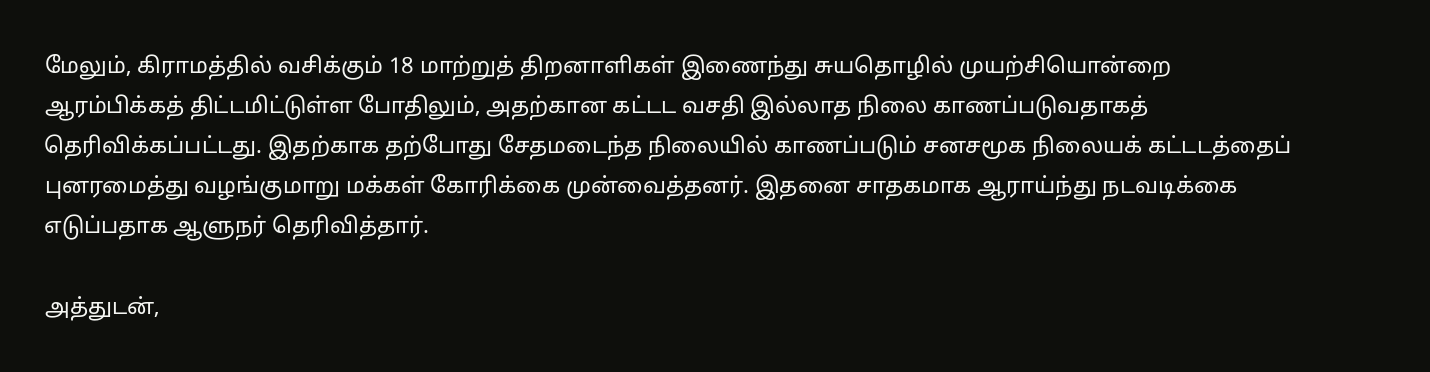மேலும், கிராமத்தில் வசிக்கும் 18 மாற்றுத் திறனாளிகள் இணைந்து சுயதொழில் முயற்சியொன்றை ஆரம்பிக்கத் திட்டமிட்டுள்ள போதிலும், அதற்கான கட்டட வசதி இல்லாத நிலை காணப்படுவதாகத் தெரிவிக்கப்பட்டது. இதற்காக தற்போது சேதமடைந்த நிலையில் காணப்படும் சனசமூக நிலையக் கட்டடத்தைப் புனரமைத்து வழங்குமாறு மக்கள் கோரிக்கை முன்வைத்தனர். இதனை சாதகமாக ஆராய்ந்து நடவடிக்கை எடுப்பதாக ஆளுநர் தெரிவித்தார்.

அத்துடன்,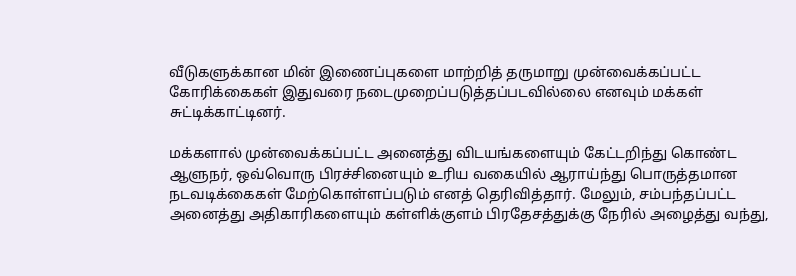வீடுகளுக்கான மின் இணைப்புகளை மாற்றித் தருமாறு முன்வைக்கப்பட்ட கோரிக்கைகள் இதுவரை நடைமுறைப்படுத்தப்படவில்லை எனவும் மக்கள் சுட்டிக்காட்டினர்.

மக்களால் முன்வைக்கப்பட்ட அனைத்து விடயங்களையும் கேட்டறிந்து கொண்ட ஆளுநர், ஒவ்வொரு பிரச்சினையும் உரிய வகையில் ஆராய்ந்து பொருத்தமான நடவடிக்கைகள் மேற்கொள்ளப்படும் எனத் தெரிவித்தார். மேலும், சம்பந்தப்பட்ட அனைத்து அதிகாரிகளையும் கள்ளிக்குளம் பிரதேசத்துக்கு நேரில் அழைத்து வந்து,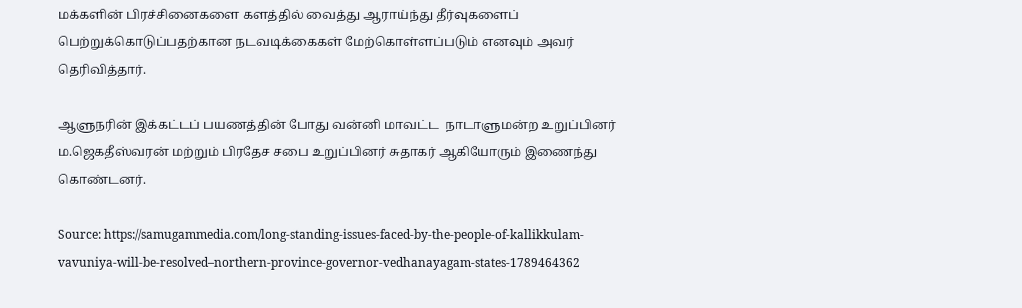மக்களின் பிரச்சினைகளை களத்தில் வைத்து ஆராய்ந்து தீர்வுகளைப் பெற்றுக்கொடுப்பதற்கான நடவடிக்கைகள் மேற்கொள்ளப்படும் எனவும் அவர் தெரிவித்தார்.

ஆளுநரின் இக்கட்டப் பயணத்தின் போது வன்னி மாவட்ட  நாடாளுமன்ற உறுப்பினர் ம.ஜெகதீஸ்வரன் மற்றும் பிரதேச சபை உறுப்பினர் சுதாகர் ஆகியோரும் இணைந்து கொண்டனர்.

Source: https://samugammedia.com/long-standing-issues-faced-by-the-people-of-kallikkulam-vavuniya-will-be-resolved–northern-province-governor-vedhanayagam-states-1789464362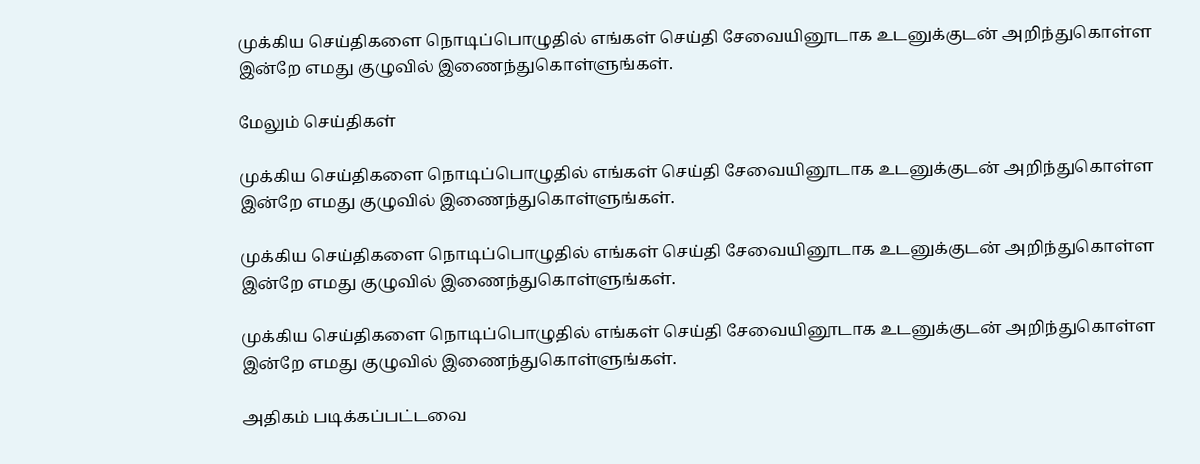முக்கிய செய்திகளை நொடிப்பொழுதில் எங்கள் செய்தி சேவையினூடாக உடனுக்குடன் அறிந்துகொள்ள இன்றே எமது குழுவில் இணைந்துகொள்ளுங்கள்.

மேலும் செய்திகள்

முக்கிய செய்திகளை நொடிப்பொழுதில் எங்கள் செய்தி சேவையினூடாக உடனுக்குடன் அறிந்துகொள்ள இன்றே எமது குழுவில் இணைந்துகொள்ளுங்கள்.

முக்கிய செய்திகளை நொடிப்பொழுதில் எங்கள் செய்தி சேவையினூடாக உடனுக்குடன் அறிந்துகொள்ள இன்றே எமது குழுவில் இணைந்துகொள்ளுங்கள்.

முக்கிய செய்திகளை நொடிப்பொழுதில் எங்கள் செய்தி சேவையினூடாக உடனுக்குடன் அறிந்துகொள்ள இன்றே எமது குழுவில் இணைந்துகொள்ளுங்கள்.

அதிகம் படிக்கப்பட்டவை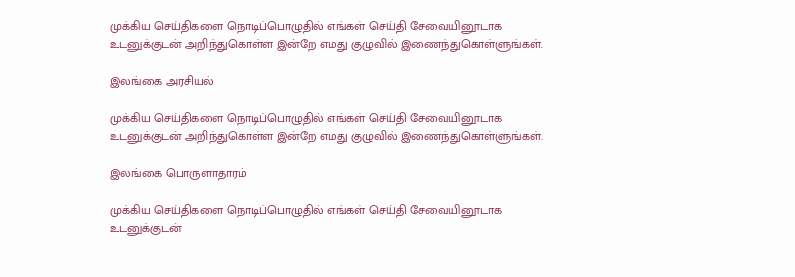முக்கிய செய்திகளை நொடிப்பொழுதில் எங்கள் செய்தி சேவையினூடாக உடனுக்குடன் அறிந்துகொள்ள இன்றே எமது குழுவில் இணைந்துகொள்ளுங்கள்.

இலங்கை அரசியல்

முக்கிய செய்திகளை நொடிப்பொழுதில் எங்கள் செய்தி சேவையினூடாக உடனுக்குடன் அறிந்துகொள்ள இன்றே எமது குழுவில் இணைந்துகொள்ளுங்கள்.

இலங்கை பொருளாதாரம்

முக்கிய செய்திகளை நொடிப்பொழுதில் எங்கள் செய்தி சேவையினூடாக உடனுக்குடன்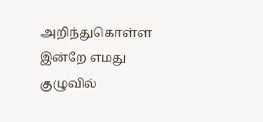அறிந்துகொள்ள இன்றே எமது குழுவில்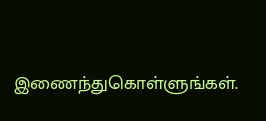இணைந்துகொள்ளுங்கள்.